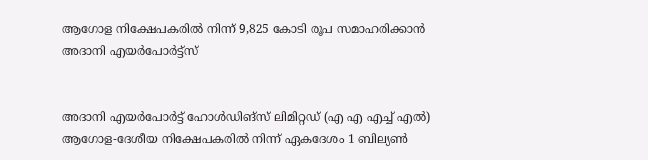ആഗോള നിക്ഷേപകരിൽ നിന്ന് 9,825 കോടി രൂപ സമാഹരിക്കാൻ അദാനി എയർപോർട്ട്സ്


അദാനി എയർപോർട്ട് ഹോൾഡിങ്സ് ലിമിറ്റഡ് (എ എ എച്ച് എൽ) ആഗോള-ദേശീയ നിക്ഷേപകരിൽ നിന്ന് ഏകദേശം 1 ബില്യൺ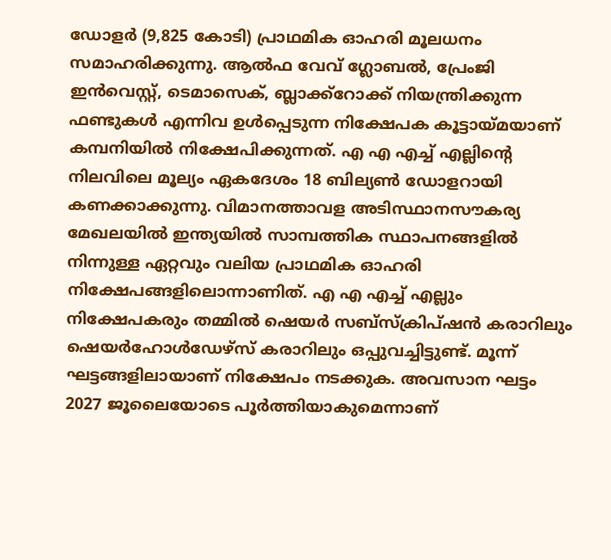ഡോളർ (9,825 കോടി) പ്രാഥമിക ഓഹരി മൂലധനം സമാഹരിക്കുന്നു. ആൽഫ വേവ് ഗ്ലോബൽ, പ്രേംജി ഇൻവെസ്റ്റ്, ടെമാസെക്, ബ്ലാക്ക്‌റോക്ക് നിയന്ത്രിക്കുന്ന ഫണ്ടുകൾ എന്നിവ ഉൾപ്പെടുന്ന നിക്ഷേപക കൂട്ടായ്മയാണ് കമ്പനിയിൽ നിക്ഷേപിക്കുന്നത്. എ എ എച്ച് എല്ലിന്റെ നിലവിലെ മൂല്യം ഏകദേശം 18 ബില്യൺ ഡോളറായി കണക്കാക്കുന്നു. വിമാനത്താവള അടിസ്ഥാനസൗകര്യ മേഖലയിൽ ഇന്ത്യയിൽ സാമ്പത്തിക സ്ഥാപനങ്ങളിൽ നിന്നുള്ള ഏറ്റവും വലിയ പ്രാഥമിക ഓഹരി നിക്ഷേപങ്ങളിലൊന്നാണിത്. എ എ എച്ച് എല്ലും നിക്ഷേപകരും തമ്മിൽ ഷെയർ സബ്സ്ക്രിപ്ഷൻ കരാറിലും ഷെയർഹോൾഡേഴ്സ് കരാറിലും ഒപ്പുവച്ചിട്ടുണ്ട്. മൂന്ന് ഘട്ടങ്ങളിലായാണ് നിക്ഷേപം നടക്കുക. അവസാന ഘട്ടം 2027 ജൂലൈയോടെ പൂർത്തിയാകുമെന്നാണ്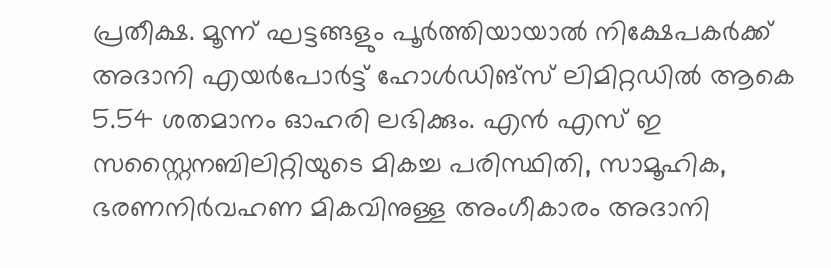പ്രതീക്ഷ. മൂന്ന് ഘട്ടങ്ങളും പൂർത്തിയായാൽ നിക്ഷേപകർക്ക് അദാനി എയർപോർട്ട് ഹോൾഡിങ്സ് ലിമിറ്റഡിൽ ആകെ 5.54 ശതമാനം ഓഹരി ലഭിക്കും. എന്‍ എസ് ഇ സസ്റ്റൈനബിലിറ്റിയുടെ മികച്ച പരിസ്ഥിതി, സാമൂഹിക, ഭരണനിർവഹണ മികവിനുള്ള അംഗീകാരം അദാനി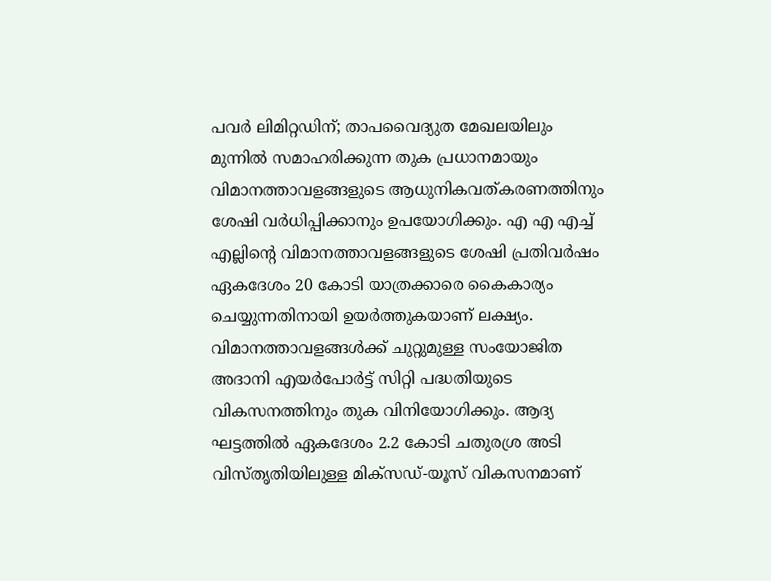പവര്‍ ലിമിറ്റഡിന്; താപവൈദ്യുത മേഖലയിലും മുന്നില്‍ സമാഹരിക്കുന്ന തുക പ്രധാനമായും വിമാനത്താവളങ്ങളുടെ ആധുനികവത്കരണത്തിനും ശേഷി വർധിപ്പിക്കാനും ഉപയോഗിക്കും. എ എ എച്ച് എല്ലിന്റെ വിമാനത്താവളങ്ങളുടെ ശേഷി പ്രതിവർഷം ഏകദേശം 20 കോടി യാത്രക്കാരെ കൈകാര്യം ചെയ്യുന്നതിനായി ഉയർത്തുകയാണ് ലക്ഷ്യം. വിമാനത്താവളങ്ങൾക്ക് ചുറ്റുമുള്ള സംയോജിത അദാനി എയർപോർട്ട് സിറ്റി പദ്ധതിയുടെ വികസനത്തിനും തുക വിനിയോഗിക്കും. ആദ്യ ഘട്ടത്തിൽ ഏകദേശം 2.2 കോടി ചതുരശ്ര അടി വിസ്തൃതിയിലുള്ള മിക്സഡ്-യൂസ് വികസനമാണ്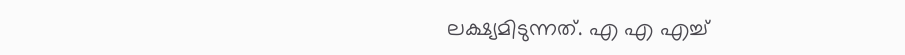ലക്ഷ്യമിടുന്നത്. എ എ എച്ച്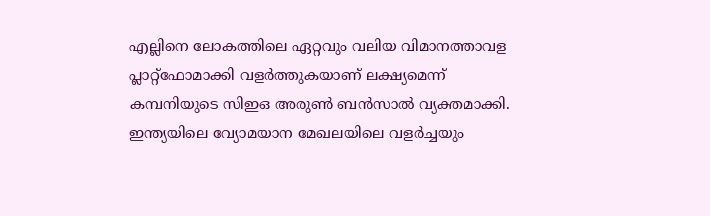എല്ലിനെ ലോകത്തിലെ ഏറ്റവും വലിയ വിമാനത്താവള പ്ലാറ്റ്‌ഫോമാക്കി വളർത്തുകയാണ് ലക്ഷ്യമെന്ന് കമ്പനിയുടെ സിഇഒ അരുൺ ബൻസാൽ വ്യക്തമാക്കി. ഇന്ത്യയിലെ വ്യോമയാന മേഖലയിലെ വളർച്ചയും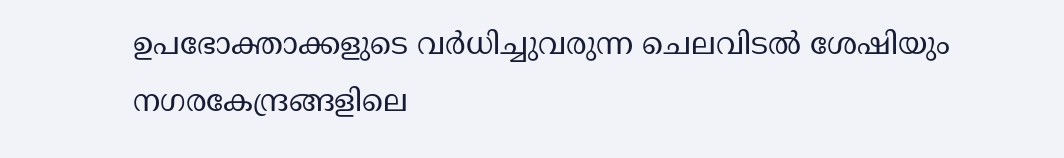ഉപഭോക്താക്കളുടെ വർധിച്ചുവരുന്ന ചെലവിടൽ ശേഷിയും നഗരകേന്ദ്രങ്ങളിലെ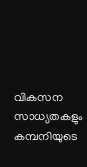വികസന സാധ്യതകളും കമ്പനിയുടെ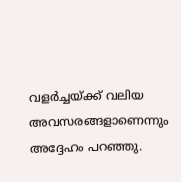വളർച്ചയ്ക്ക് വലിയ അവസരങ്ങളാണെന്നും അദ്ദേഹം പറഞ്ഞു.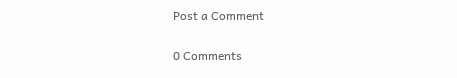Post a Comment

0 Comments